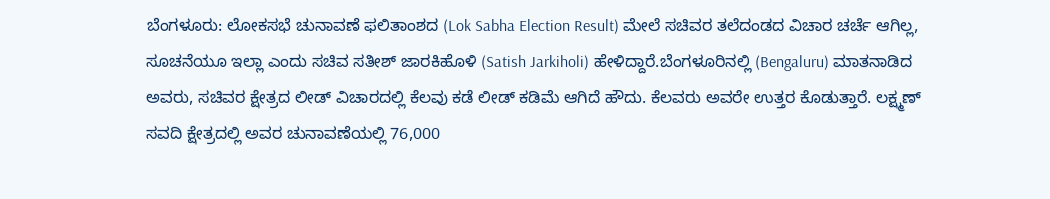ಬೆಂಗಳೂರು: ಲೋಕಸಭೆ ಚುನಾವಣೆ ಫಲಿತಾಂಶದ (Lok Sabha Election Result) ಮೇಲೆ ಸಚಿವರ ತಲೆದಂಡದ ವಿಚಾರ ಚರ್ಚೆ ಆಗಿಲ್ಲ, ಸೂಚನೆಯೂ ಇಲ್ಲಾ ಎಂದು ಸಚಿವ ಸತೀಶ್ ಜಾರಕಿಹೊಳಿ (Satish Jarkiholi) ಹೇಳಿದ್ದಾರೆ.ಬೆಂಗಳೂರಿನಲ್ಲಿ (Bengaluru) ಮಾತನಾಡಿದ ಅವರು, ಸಚಿವರ ಕ್ಷೇತ್ರದ ಲೀಡ್ ವಿಚಾರದಲ್ಲಿ ಕೆಲವು ಕಡೆ ಲೀಡ್ ಕಡಿಮೆ ಆಗಿದೆ ಹೌದು. ಕೆಲವರು ಅವರೇ ಉತ್ತರ ಕೊಡುತ್ತಾರೆ. ಲಕ್ಷ್ಮಣ್ ಸವದಿ ಕ್ಷೇತ್ರದಲ್ಲಿ ಅವರ ಚುನಾವಣೆಯಲ್ಲಿ 76,000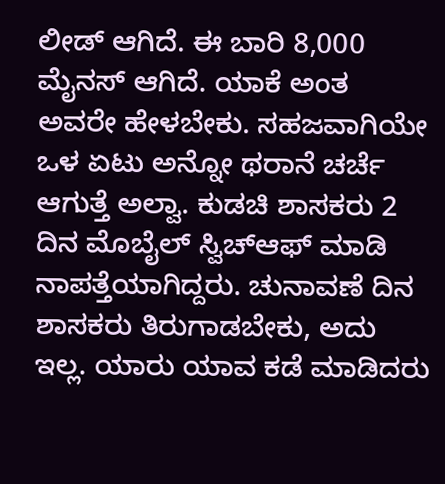ಲೀಡ್ ಆಗಿದೆ. ಈ ಬಾರಿ 8,000 ಮೈನಸ್ ಆಗಿದೆ. ಯಾಕೆ ಅಂತ ಅವರೇ ಹೇಳಬೇಕು. ಸಹಜವಾಗಿಯೇ ಒಳ ಏಟು ಅನ್ನೋ ಥರಾನೆ ಚರ್ಚೆ ಆಗುತ್ತೆ ಅಲ್ವಾ. ಕುಡಚಿ ಶಾಸಕರು 2 ದಿನ ಮೊಬೈಲ್ ಸ್ವಿಚ್‌ಆಫ್ ಮಾಡಿ ನಾಪತ್ತೆಯಾಗಿದ್ದರು. ಚುನಾವಣೆ ದಿನ ಶಾಸಕರು ತಿರುಗಾಡಬೇಕು, ಅದು ಇಲ್ಲ. ಯಾರು ಯಾವ ಕಡೆ ಮಾಡಿದರು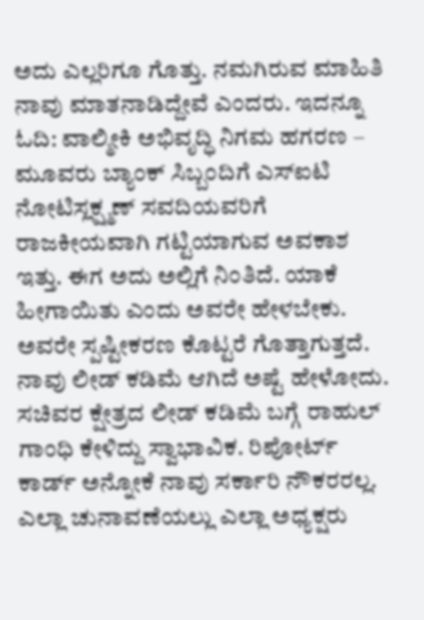ಅದು ಎಲ್ಲರಿಗೂ ಗೊತ್ತು. ನಮಗಿರುವ ಮಾಹಿತಿ ನಾವು ಮಾತನಾಡಿದ್ದೇವೆ ಎಂದರು. ಇದನ್ನೂ ಓದಿ: ವಾಲ್ಮೀಕಿ ಅಭಿವೃದ್ಧಿ ನಿಗಮ ಹಗರಣ – ಮೂವರು ಬ್ಯಾಂಕ್ ಸಿಬ್ಬಂದಿಗೆ ಎಸ್‌ಐಟಿ ನೋಟಿಸ್ಲಕ್ಷ್ಮಣ್ ಸವದಿಯವರಿಗೆ ರಾಜಕೀಯವಾಗಿ ಗಟ್ಟಿಯಾಗುವ ಅವಕಾಶ ಇತ್ತು. ಈಗ ಅದು ಅಲ್ಲಿಗೆ ನಿಂತಿದೆ. ಯಾಕೆ ಹೀಗಾಯಿತು ಎಂದು ಅವರೇ ಹೇಳಬೇಕು. ಅವರೇ ಸ್ಪಷ್ಟೀಕರಣ ಕೊಟ್ಟರೆ ಗೊತ್ತಾಗುತ್ತದೆ. ನಾವು ಲೀಡ್ ಕಡಿಮೆ ಆಗಿದೆ ಅಷ್ಟೆ ಹೇಳೋದು. ಸಚಿವರ ಕ್ಷೇತ್ರದ ಲೀಡ್ ಕಡಿಮೆ ಬಗ್ಗೆ ರಾಹುಲ್ ಗಾಂಧಿ ಕೇಳಿದ್ದು ಸ್ವಾಭಾವಿಕ. ರಿಪೋರ್ಟ್ ಕಾರ್ಡ್ ಅನ್ನೋಕೆ ನಾವು ಸರ್ಕಾರಿ ನೌಕರರಲ್ಲ. ಎಲ್ಲಾ ಚುನಾವಣೆಯಲ್ಲು ಎಲ್ಲಾ ಅಧ್ಯಕ್ಷರು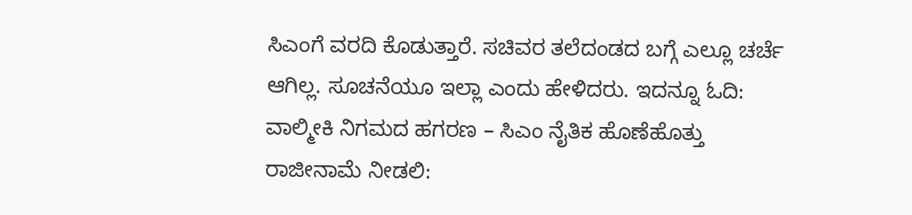ಸಿಎಂಗೆ ವರದಿ ಕೊಡುತ್ತಾರೆ. ಸಚಿವರ ತಲೆದಂಡದ ಬಗ್ಗೆ ಎಲ್ಲೂ ಚರ್ಚೆ ಆಗಿಲ್ಲ. ಸೂಚನೆಯೂ ಇಲ್ಲಾ ಎಂದು ಹೇಳಿದರು. ಇದನ್ನೂ ಓದಿ: ವಾಲ್ಮೀಕಿ ನಿಗಮದ ಹಗರಣ – ಸಿಎಂ ನೈತಿಕ ಹೊಣೆಹೊತ್ತು ರಾಜೀನಾಮೆ ನೀಡಲಿ: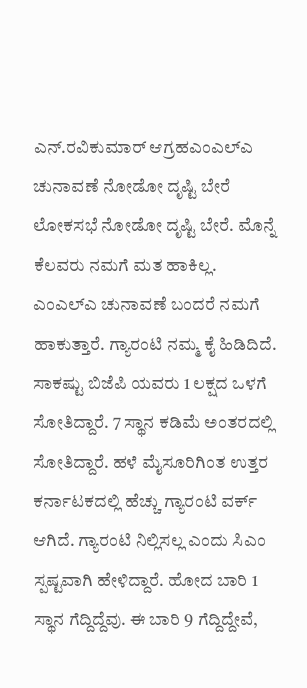ಎನ್.ರವಿಕುಮಾರ್ ಆಗ್ರಹಎಂಎಲ್‌ಎ ಚುನಾವಣೆ ನೋಡೋ ದೃಷ್ಟಿ ಬೇರೆ ಲೋಕಸಭೆ ನೋಡೋ ದೃಷ್ಟಿ ಬೇರೆ. ಮೊನ್ನೆ ಕೆಲವರು ನಮಗೆ ಮತ ಹಾಕಿಲ್ಲ. ಎಂಎಲ್‌ಎ ಚುನಾವಣೆ ಬಂದರೆ ನಮಗೆ ಹಾಕುತ್ತಾರೆ. ಗ್ಯಾರಂಟಿ ನಮ್ಮ ಕೈ ಹಿಡಿದಿದೆ. ಸಾಕಷ್ಟು ಬಿಜೆಪಿ ಯವರು 1 ಲಕ್ಷದ ಒಳಗೆ ಸೋತಿದ್ದಾರೆ. 7 ಸ್ಥಾನ ಕಡಿಮೆ ಅಂತರದಲ್ಲಿ ಸೋತಿದ್ದಾರೆ. ಹಳೆ ಮೈಸೂರಿಗಿಂತ ಉತ್ತರ ಕರ್ನಾಟಕದಲ್ಲಿ ಹೆಚ್ಚು ಗ್ಯಾರಂಟಿ ವರ್ಕ್ ಆಗಿದೆ. ಗ್ಯಾರಂಟಿ ನಿಲ್ಲಿಸಲ್ಲ ಎಂದು ಸಿಎಂ ಸ್ಪಷ್ಟವಾಗಿ ಹೇಳಿದ್ದಾರೆ. ಹೋದ ಬಾರಿ 1 ಸ್ಥಾನ ಗೆದ್ದಿದ್ದೆವು. ಈ ಬಾರಿ 9 ಗೆದ್ದಿದ್ದೇವೆ,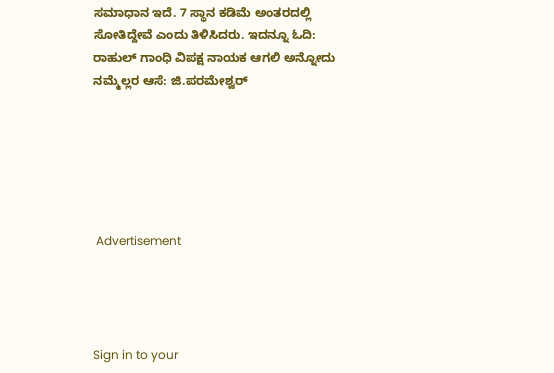ಸಮಾಧಾನ ಇದೆ. 7 ಸ್ಥಾನ ಕಡಿಮೆ ಅಂತರದಲ್ಲಿ ಸೋತಿದ್ದೇವೆ ಎಂದು ತಿಳಿಸಿದರು. ಇದನ್ನೂ ಓದಿ: ರಾಹುಲ್ ಗಾಂಧಿ ವಿಪಕ್ಷ ನಾಯಕ ಆಗಲಿ ಅನ್ನೋದು ನಮ್ಮೆಲ್ಲರ ಆಸೆ: ಜಿ.ಪರಮೇಶ್ವರ್






 Advertisement




Sign in to your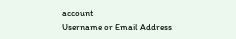account
Username or Email Address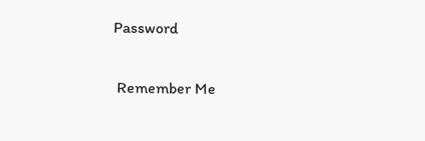Password

 Remember Me